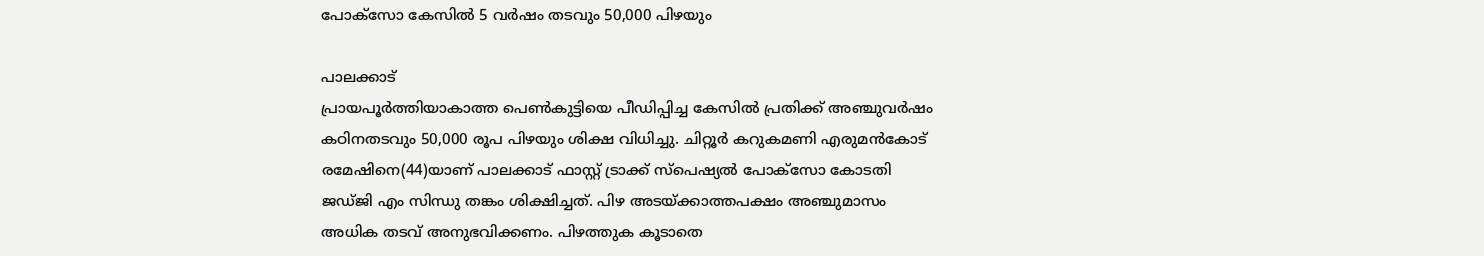പോക്സോ കേസിൽ 5 വർഷം തടവും 50,000 പിഴയും

പാലക്കാട്
പ്രായപൂർത്തിയാകാത്ത പെൺകുട്ടിയെ പീഡിപ്പിച്ച കേസിൽ പ്രതിക്ക് അഞ്ചുവർഷം കഠിനതടവും 50,000 രൂപ പിഴയും ശിക്ഷ വിധിച്ചു. ചിറ്റൂർ കറുകമണി എരുമൻകോട് രമേഷിനെ(44)യാണ് പാലക്കാട് ഫാസ്റ്റ് ട്രാക്ക് സ്പെഷ്യൽ പോക്സോ കോടതി ജഡ്ജി എം സിന്ധു തങ്കം ശിക്ഷിച്ചത്. പിഴ അടയ്ക്കാത്തപക്ഷം അഞ്ചുമാസം അധിക തടവ് അനുഭവിക്കണം. പിഴത്തുക കൂടാതെ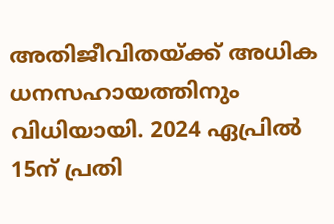അതിജീവിതയ്ക്ക് അധിക ധനസഹായത്തിനും വിധിയായി. 2024 ഏപ്രിൽ 15ന് പ്രതി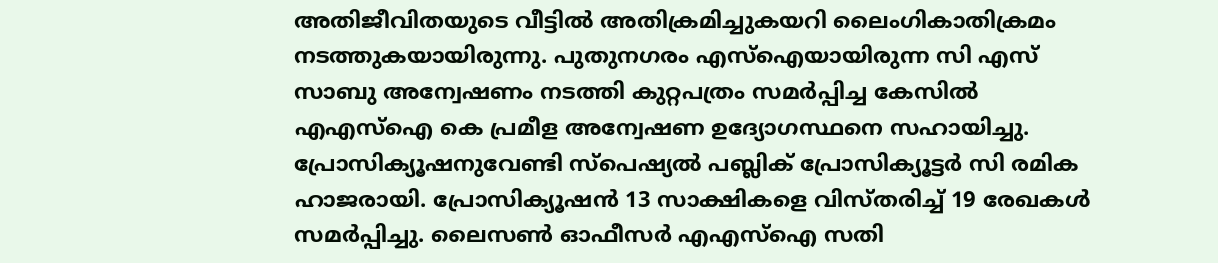അതിജീവിതയുടെ വീട്ടിൽ അതിക്രമിച്ചുകയറി ലൈംഗികാതിക്രമം നടത്തുകയായിരുന്നു. പുതുനഗരം എസ്ഐയായിരുന്ന സി എസ് സാബു അന്വേഷണം നടത്തി കുറ്റപത്രം സമർപ്പിച്ച കേസിൽ എഎസ്ഐ കെ പ്രമീള അന്വേഷണ ഉദ്യോഗസ്ഥനെ സഹായിച്ചു. പ്രോസിക്യൂഷനുവേണ്ടി സ്പെഷ്യൽ പബ്ലിക് പ്രോസിക്യൂട്ടർ സി രമിക ഹാജരായി. പ്രോസിക്യൂഷൻ 13 സാക്ഷികളെ വിസ്തരിച്ച് 19 രേഖകൾ സമർപ്പിച്ചു. ലൈസൺ ഓഫീസർ എഎസ്ഐ സതി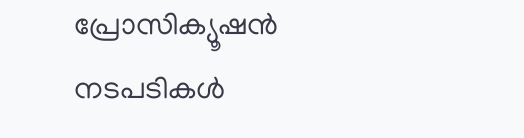പ്രോസിക്യൂഷൻ നടപടികൾ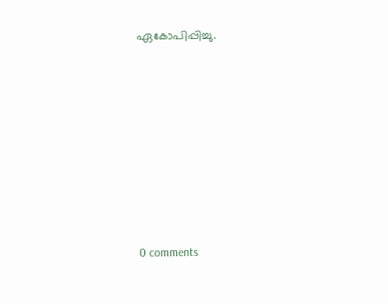ഏകോപിപ്പിച്ചു.










0 comments